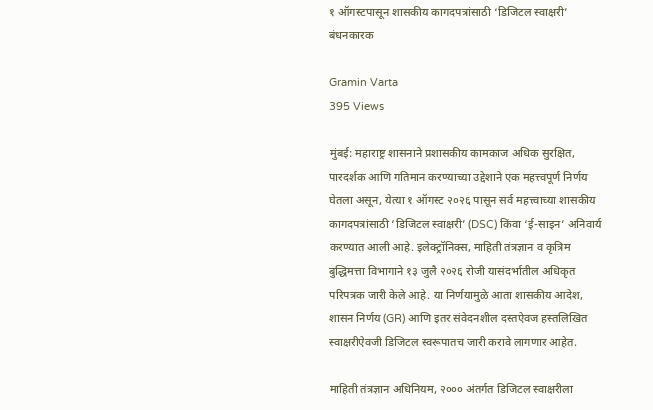१ ऑगस्टपासून शासकीय कागदपत्रांसाठी ‘डिजिटल स्वाक्षरी’ बंधनकारक

Gramin Varta
395 Views

मुंबई: महाराष्ट्र शासनाने प्रशासकीय कामकाज अधिक सुरक्षित, पारदर्शक आणि गतिमान करण्याच्या उद्देशाने एक महत्त्वपूर्ण निर्णय घेतला असून, येत्या १ ऑगस्ट २०२६ पासून सर्व महत्त्वाच्या शासकीय कागदपत्रांसाठी ‘डिजिटल स्वाक्षरी’ (DSC) किंवा ‘ई-साइन’ अनिवार्य करण्यात आली आहे. इलेक्ट्रॉनिक्स, माहिती तंत्रज्ञान व कृत्रिम बुद्धिमत्ता विभागाने १३ जुलै २०२६ रोजी यासंदर्भातील अधिकृत परिपत्रक जारी केले आहे. या निर्णयामुळे आता शासकीय आदेश, शासन निर्णय (GR) आणि इतर संवेदनशील दस्तऐवज हस्तलिखित स्वाक्षरीऐवजी डिजिटल स्वरूपातच जारी करावे लागणार आहेत.

माहिती तंत्रज्ञान अधिनियम, २००० अंतर्गत डिजिटल स्वाक्षरीला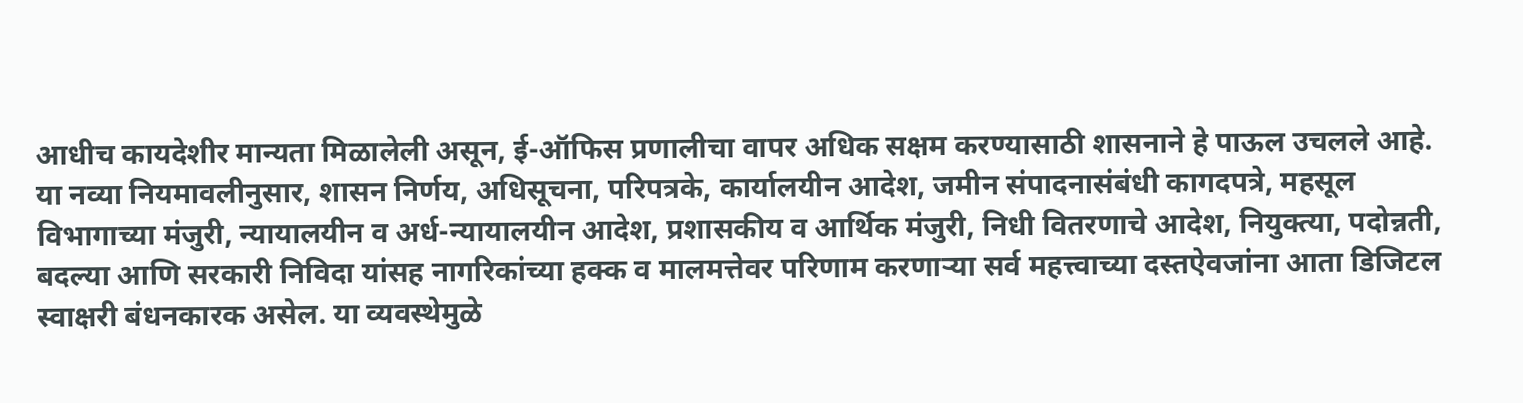आधीच कायदेशीर मान्यता मिळालेली असून, ई-ऑफिस प्रणालीचा वापर अधिक सक्षम करण्यासाठी शासनाने हे पाऊल उचलले आहे.
या नव्या नियमावलीनुसार, शासन निर्णय, अधिसूचना, परिपत्रके, कार्यालयीन आदेश, जमीन संपादनासंबंधी कागदपत्रे, महसूल विभागाच्या मंजुरी, न्यायालयीन व अर्ध-न्यायालयीन आदेश, प्रशासकीय व आर्थिक मंजुरी, निधी वितरणाचे आदेश, नियुक्त्या, पदोन्नती, बदल्या आणि सरकारी निविदा यांसह नागरिकांच्या हक्क व मालमत्तेवर परिणाम करणाऱ्या सर्व महत्त्वाच्या दस्तऐवजांना आता डिजिटल स्वाक्षरी बंधनकारक असेल. या व्यवस्थेमुळे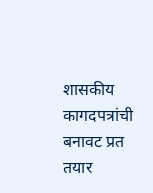शासकीय कागदपत्रांची बनावट प्रत तयार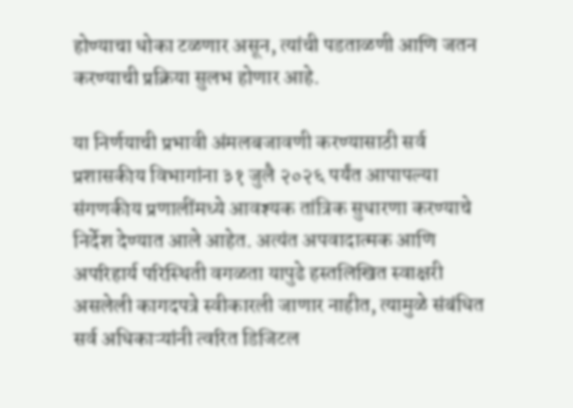होण्याचा धोका टळणार असून, त्यांची पडताळणी आणि जतन करण्याची प्रक्रिया सुलभ होणार आहे.

या निर्णयाची प्रभावी अंमलबजावणी करण्यासाठी सर्व प्रशासकीय विभागांना ३१ जुलै २०२६ पर्यंत आपापल्या संगणकीय प्रणालींमध्ये आवश्यक तांत्रिक सुधारणा करण्याचे निर्देश देण्यात आले आहेत. अत्यंत अपवादात्मक आणि अपरिहार्य परिस्थिती वगळता यापुढे हस्तलिखित स्वाक्षरी असलेली कागदपत्रे स्वीकारली जाणार नाहीत, त्यामुळे संबंधित सर्व अधिकाऱ्यांनी त्वरित डिजिटल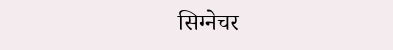सिग्नेचर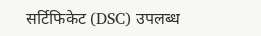सर्टिफिकेट (DSC) उपलब्ध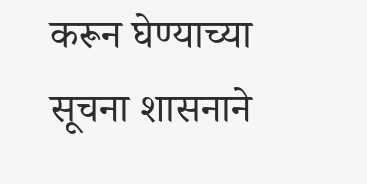करून घेण्याच्या सूचना शासनाने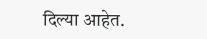दिल्या आहेत.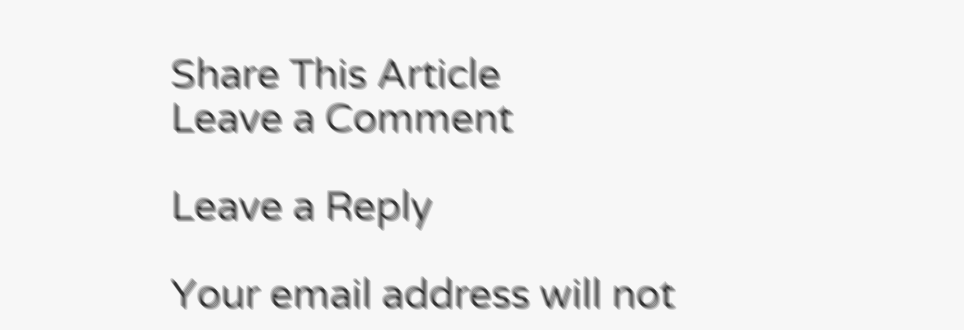Share This Article
Leave a Comment

Leave a Reply

Your email address will not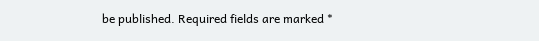be published. Required fields are marked *